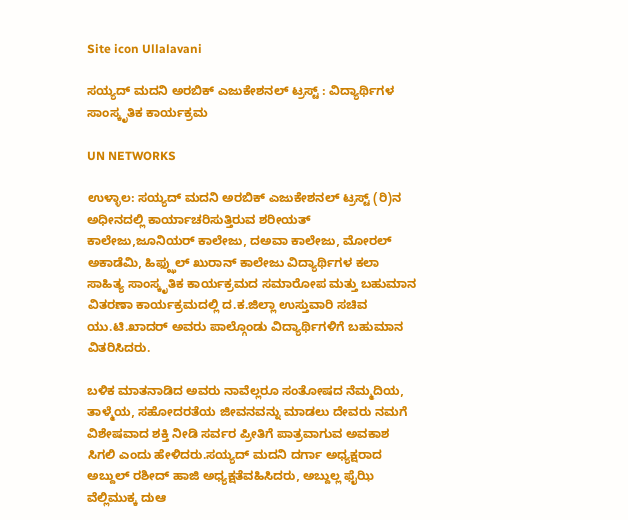Site icon Ullalavani

ಸಯ್ಯದ್ ಮದನಿ ಅರಬಿಕ್ ಎಜುಕೇಶನಲ್ ಟ್ರಸ್ಟ್ : ವಿದ್ಯಾರ್ಥಿಗಳ ಸಾಂಸ್ಕೃತಿಕ ಕಾರ್ಯಕ್ರಮ

UN NETWORKS

ಉಳ್ಳಾಲ: ಸಯ್ಯದ್ ಮದನಿ ಅರಬಿಕ್ ಎಜುಕೇಶನಲ್ ಟ್ರಸ್ಟ್ (ರಿ)ನ ಅಧೀನದಲ್ಲಿ ಕಾರ್ಯಾಚರಿಸುತ್ತಿರುವ ಶರೀಯತ್ ಕಾಲೇಜು,ಜೂನಿಯರ್ ಕಾಲೇಜು, ದಅವಾ ಕಾಲೇಜು, ಮೋರಲ್ ಅಕಾಡೆಮಿ, ಹಿಫ್ಝುಲ್ ಖುರಾನ್ ಕಾಲೇಜು ವಿದ್ಯಾರ್ಥಿಗಳ ಕಲಾ ಸಾಹಿತ್ಯ ಸಾಂಸ್ಕೃತಿಕ ಕಾರ್ಯಕ್ರಮದ ಸಮಾರೋಪ ಮತ್ತು ಬಹುಮಾನ ವಿತರಣಾ ಕಾರ್ಯಕ್ರಮದಲ್ಲಿ ದ.ಕ.ಜಿಲ್ಲಾ ಉಸ್ತುವಾರಿ ಸಚಿವ ಯು.ಟಿ.ಖಾದರ್ ಅವರು ಪಾಲ್ಗೊಂಡು ವಿದ್ಯಾರ್ಥಿಗಳಿಗೆ ಬಹುಮಾನ ವಿತರಿಸಿದರು.

ಬಳಿಕ ಮಾತನಾಡಿದ ಅವರು ನಾವೆಲ್ಲರೂ ಸಂತೋಷದ ನೆಮ್ಮದಿಯ, ತಾಳ್ಮೆಯ, ಸಹೋದರತೆಯ ಜೀವನವನ್ನು ಮಾಡಲು ದೇವರು ನಮಗೆ ವಿಶೇಷವಾದ ಶಕ್ತಿ ನೀಡಿ ಸರ್ವರ ಪ್ರೀತಿಗೆ ಪಾತ್ರವಾಗುವ ಅವಕಾಶ ಸಿಗಲಿ ಎಂದು ಹೇಳಿದರು.ಸಯ್ಯದ್ ಮದನಿ ದರ್ಗಾ ಅಧ್ಯಕ್ಷರಾದ ಅಬ್ದುಲ್ ರಶೀದ್ ಹಾಜಿ ಅಧ್ಯಕ್ಷತೆವಹಿಸಿದರು, ಅಬ್ದುಲ್ಲ ಫೈಝಿ ವೆಲ್ಲಿಮುಕ್ಕ ದುಆ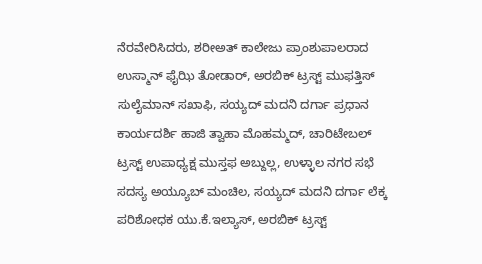ನೆರವೇರಿಸಿದರು, ಶರೀಅತ್ ಕಾಲೇಜು ಪ್ರಾಂಶುಪಾಲರಾದ ಉಸ್ಮಾನ್ ಫೈಝಿ ತೋಡಾರ್, ಅರಬಿಕ್ ಟ್ರಸ್ಟ್ ಮುಫತ್ತಿಸ್ ಸುಲೈಮಾನ್ ಸಖಾಫಿ, ಸಯ್ಯದ್ ಮದನಿ ದರ್ಗಾ ಪ್ರಧಾನ ಕಾರ್ಯದರ್ಶಿ ಹಾಜಿ ತ್ವಾಹಾ ಮೊಹಮ್ಮದ್, ಚಾರಿಟೇಬಲ್ ಟ್ರಸ್ಟ್ ಉಪಾಧ್ಯಕ್ಷ ಮುಸ್ತಫ ಅಬ್ದುಲ್ಲ, ಉಳ್ಳಾಲ ನಗರ ಸಭೆ ಸದಸ್ಯ ಅಯ್ಯೂಬ್ ಮಂಚಿಲ, ಸಯ್ಯದ್ ಮದನಿ ದರ್ಗಾ ಲೆಕ್ಕ ಪರಿಶೋಧಕ ಯು.ಕೆ.ಇಲ್ಯಾಸ್, ಅರಬಿಕ್ ಟ್ರಸ್ಟ್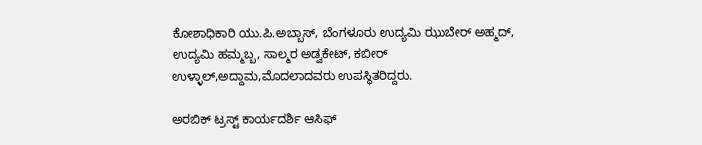ಕೋಶಾಧಿಕಾರಿ ಯು.ಪಿ.ಅಬ್ಬಾಸ್, ಬೆಂಗಳೂರು ಉದ್ಯಮಿ ಝುಬೇರ್ ಅಹ್ಮದ್, ಉದ್ಯಮಿ ಹಮ್ಮಬ್ಬ, ಸಾಲ್ಮರ ಅಡ್ವಕೇಟ್, ಕಬೀರ್ ಉಳ್ಳಾಲ್,ಅದ್ದಾಮ,ಮೊದಲಾದವರು ಉಪಸ್ಥಿತರಿದ್ದರು.

ಅರಬಿಕ್ ಟ್ರಸ್ಟ್ ಕಾರ್ಯದರ್ಶಿ ಆಸಿಫ್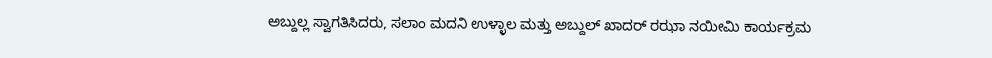ಅಬ್ದುಲ್ಲ ಸ್ವಾಗತಿಸಿದರು, ಸಲಾಂ ಮದನಿ ಉಳ್ಳಾಲ ಮತ್ತು ಅಬ್ದುಲ್ ಖಾದರ್ ರಝಾ ನಯೀಮಿ ಕಾರ್ಯಕ್ರಮ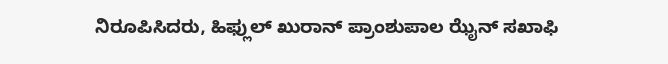ನಿರೂಪಿಸಿದರು, ಹಿಫ್ಲುಲ್ ಖುರಾನ್ ಪ್ರಾಂಶುಪಾಲ ಝೈನ್ ಸಖಾಫಿ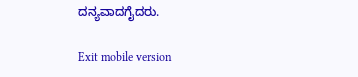ದನ್ಯವಾದಗೈದರು.

Exit mobile version